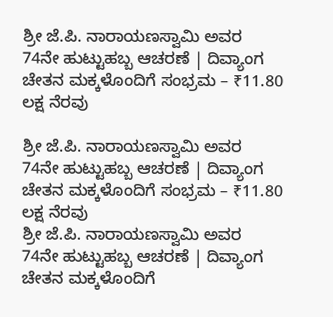ಶ್ರೀ ಜೆ.ಪಿ. ನಾರಾಯಣಸ್ವಾಮಿ ಅವರ 74ನೇ ಹುಟ್ಟುಹಬ್ಬ ಆಚರಣೆ | ದಿವ್ಯಾಂಗ ಚೇತನ ಮಕ್ಕಳೊಂದಿಗೆ ಸಂಭ್ರಮ – ₹11.80 ಲಕ್ಷ ನೆರವು

ಶ್ರೀ ಜೆ.ಪಿ. ನಾರಾಯಣಸ್ವಾಮಿ ಅವರ 74ನೇ ಹುಟ್ಟುಹಬ್ಬ ಆಚರಣೆ | ದಿವ್ಯಾಂಗ ಚೇತನ ಮಕ್ಕಳೊಂದಿಗೆ ಸಂಭ್ರಮ – ₹11.80 ಲಕ್ಷ ನೆರವು
ಶ್ರೀ ಜೆ.ಪಿ. ನಾರಾಯಣಸ್ವಾಮಿ ಅವರ 74ನೇ ಹುಟ್ಟುಹಬ್ಬ ಆಚರಣೆ | ದಿವ್ಯಾಂಗ ಚೇತನ ಮಕ್ಕಳೊಂದಿಗೆ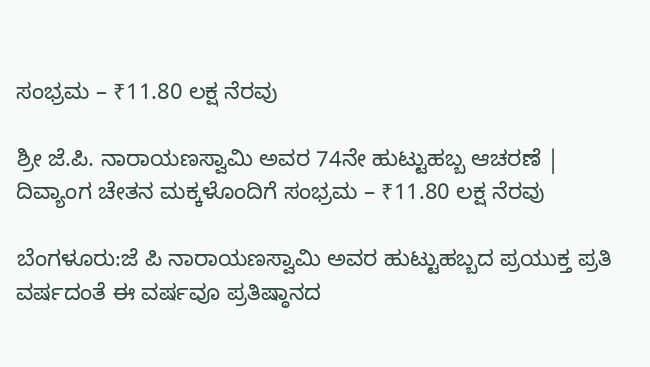ಸಂಭ್ರಮ – ₹11.80 ಲಕ್ಷ ನೆರವು

ಶ್ರೀ ಜೆ.ಪಿ. ನಾರಾಯಣಸ್ವಾಮಿ ಅವರ 74ನೇ ಹುಟ್ಟುಹಬ್ಬ ಆಚರಣೆ | ದಿವ್ಯಾಂಗ ಚೇತನ ಮಕ್ಕಳೊಂದಿಗೆ ಸಂಭ್ರಮ – ₹11.80 ಲಕ್ಷ ನೆರವು

ಬೆಂಗಳೂರು:ಜೆ ಪಿ ನಾರಾಯಣಸ್ವಾಮಿ ಅವರ ಹುಟ್ಟುಹಬ್ಬದ ಪ್ರಯುಕ್ತ ಪ್ರತಿ ವರ್ಷದಂತೆ ಈ ವರ್ಷವೂ ಪ್ರತಿಷ್ಠಾನದ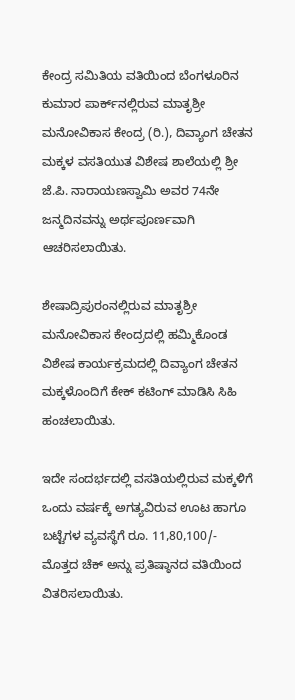ಕೇಂದ್ರ ಸಮಿತಿಯ ವತಿಯಿಂದ ಬೆಂಗಳೂರಿನ ಕುಮಾರ ಪಾರ್ಕ್‌ನಲ್ಲಿರುವ ಮಾತೃಶ್ರೀ ಮನೋವಿಕಾಸ ಕೇಂದ್ರ (ರಿ.), ದಿವ್ಯಾಂಗ ಚೇತನ ಮಕ್ಕಳ ವಸತಿಯುತ ವಿಶೇಷ ಶಾಲೆಯಲ್ಲಿ ಶ್ರೀ ಜೆ.ಪಿ. ನಾರಾಯಣಸ್ವಾಮಿ ಅವರ 74ನೇ ಜನ್ಮದಿನವನ್ನು ಅರ್ಥಪೂರ್ಣವಾಗಿ ಆಚರಿಸಲಾಯಿತು.

ಶೇಷಾದ್ರಿಪುರಂನಲ್ಲಿರುವ ಮಾತೃಶ್ರೀ ಮನೋವಿಕಾಸ ಕೇಂದ್ರದಲ್ಲಿ ಹಮ್ಮಿಕೊಂಡ ವಿಶೇಷ ಕಾರ್ಯಕ್ರಮದಲ್ಲಿ ದಿವ್ಯಾಂಗ ಚೇತನ ಮಕ್ಕಳೊಂದಿಗೆ ಕೇಕ್ ಕಟಿಂಗ್ ಮಾಡಿಸಿ ಸಿಹಿ ಹಂಚಲಾಯಿತು.

ಇದೇ ಸಂದರ್ಭದಲ್ಲಿ ವಸತಿಯಲ್ಲಿರುವ ಮಕ್ಕಳಿಗೆ ಒಂದು ವರ್ಷಕ್ಕೆ ಅಗತ್ಯವಿರುವ ಊಟ ಹಾಗೂ ಬಟ್ಟೆಗಳ ವ್ಯವಸ್ಥೆಗೆ ರೂ. 11,80,100/- ಮೊತ್ತದ ಚೆಕ್ ಅನ್ನು ಪ್ರತಿಷ್ಠಾನದ ವತಿಯಿಂದ ವಿತರಿಸಲಾಯಿತು.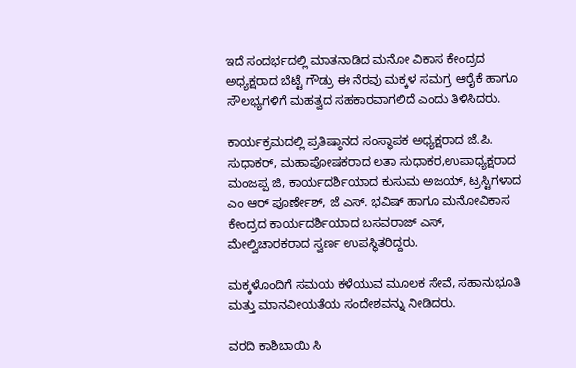ಇದೆ ಸಂದರ್ಭದಲ್ಲಿ ಮಾತನಾಡಿದ ಮನೋ ವಿಕಾಸ ಕೇಂದ್ರದ ಅಧ್ಯಕ್ಷರಾದ ಬೆಟ್ಟೆ ಗೌಡ್ರು ಈ ನೆರವು ಮಕ್ಕಳ ಸಮಗ್ರ ಆರೈಕೆ ಹಾಗೂ ಸೌಲಭ್ಯಗಳಿಗೆ ಮಹತ್ವದ ಸಹಕಾರವಾಗಲಿದೆ ಎಂದು ತಿಳಿಸಿದರು.

ಕಾರ್ಯಕ್ರಮದಲ್ಲಿ ಪ್ರತಿಷ್ಠಾನದ ಸಂಸ್ಥಾಪಕ ಅಧ್ಯಕ್ಷರಾದ ಜೆ.ಪಿ. ಸುಧಾಕರ್, ಮಹಾಪೋಷಕರಾದ ಲತಾ ಸುಧಾಕರ,ಉಪಾಧ್ಯಕ್ಷರಾದ ಮಂಜಪ್ಪ ಜಿ, ಕಾರ್ಯದರ್ಶಿಯಾದ ಕುಸುಮ ಅಜಯ್‌, ಟ್ರಸ್ಟಿಗಳಾದ ಎಂ ಆರ್‌ ಪೂರ್ಣೇಶ್‌, ಜೆ ಎಸ್. ಭವಿಷ್ ಹಾಗೂ ಮನೋವಿಕಾಸ ಕೇಂದ್ರದ ಕಾರ್ಯದರ್ಶಿಯಾದ ಬಸವರಾಜ್ ಎಸ್, ಮೇಲ್ವಿಚಾರಕರಾದ ಸ್ವರ್ಣ ಉಪಸ್ಥಿತರಿದ್ದರು.

ಮಕ್ಕಳೊಂದಿಗೆ ಸಮಯ ಕಳೆಯುವ ಮೂಲಕ ಸೇವೆ, ಸಹಾನುಭೂತಿ ಮತ್ತು ಮಾನವೀಯತೆಯ ಸಂದೇಶವನ್ನು ನೀಡಿದರು.

ವರದಿ ಕಾಶಿಬಾಯಿ ಸಿ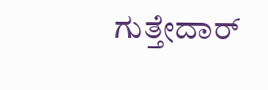ಗುತ್ತೇದಾರ್